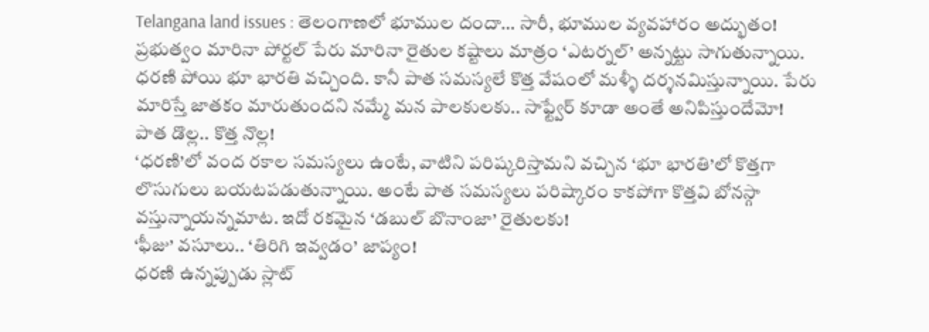Telangana land issues : తెలంగాణలో భూముల దందా… సారీ, భూముల వ్యవహారం అద్భుతం! ప్రభుత్వం మారినా పోర్టల్ పేరు మారినా రైతుల కష్టాలు మాత్రం ‘ఎటర్నల్’ అన్నట్టు సాగుతున్నాయి. ధరణి పోయి భూ భారతి వచ్చింది. కానీ పాత సమస్యలే కొత్త వేషంలో మళ్ళీ దర్శనమిస్తున్నాయి. పేరు మారిస్తే జాతకం మారుతుందని నమ్మే మన పాలకులకు.. సాఫ్ట్వేర్ కూడా అంతే అనిపిస్తుందేమో!
పాత డొల్ల.. కొత్త నొల్ల!
‘ధరణి’లో వంద రకాల సమస్యలు ఉంటే, వాటిని పరిష్కరిస్తామని వచ్చిన ‘భూ భారతి’లో కొత్తగా లొసుగులు బయటపడుతున్నాయి. అంటే పాత సమస్యలు పరిష్కారం కాకపోగా కొత్తవి బోనస్గా వస్తున్నాయన్నమాట. ఇదో రకమైన ‘డబుల్ బొనాంజా’ రైతులకు!
‘ఫీజు’ వసూలు.. ‘తిరిగి ఇవ్వడం’ జాప్యం!
ధరణి ఉన్నప్పుడు స్లాట్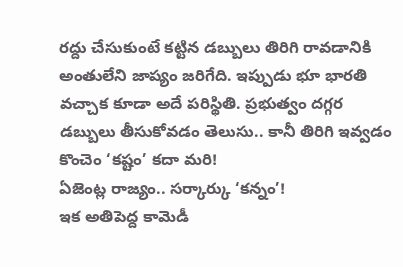రద్దు చేసుకుంటే కట్టిన డబ్బులు తిరిగి రావడానికి అంతులేని జాప్యం జరిగేది. ఇప్పుడు భూ భారతి వచ్చాక కూడా అదే పరిస్థితి. ప్రభుత్వం దగ్గర డబ్బులు తీసుకోవడం తెలుసు.. కానీ తిరిగి ఇవ్వడం కొంచెం ‘కష్టం’ కదా మరి!
ఏజెంట్ల రాజ్యం.. సర్కార్కు ‘కన్నం’!
ఇక అతిపెద్ద కామెడీ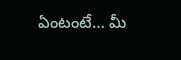ఏంటంటే… మీ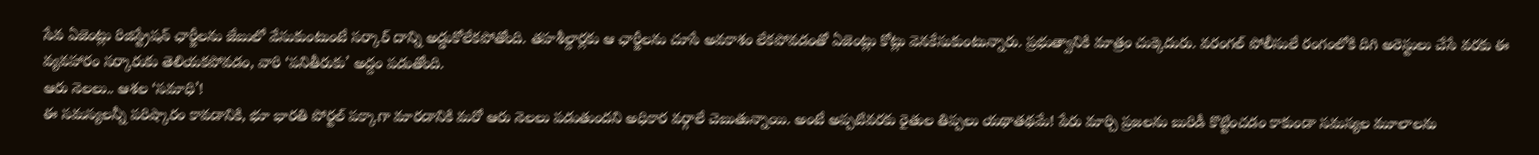సేవ ఏజెంట్లు రిజిస్ట్రేషన్ ఛార్జీలను జేబులో వేసుకుంటుంటే సర్కార్ దాన్ని అడ్డుకోలేకపోతోంది. తహశీల్దార్లకు ఆ ఛార్జీలను చూసే అవకాశం లేకపోవడంతో ఏజెంట్లు కోట్లు వెనకేసుకుంటున్నారు. ప్రభుత్వానికి మాత్రం చుక్కెదురు. వరంగల్ పోలీసులే రంగంలోకి దిగి అరెస్టులు చేసే వరకు ఈ వ్యవహారం సర్కారుకు తెలియకపోవడం, వారి ‘పనితీరుకు’ అద్దం పడుతోంది.
ఆరు నెలలు.. ఆశల ‘సమాధి’!
ఈ సమస్యలన్నీ పరిష్కారం కావడానికి, భూ భారతి పోర్టల్ పక్కాగా మారడానికి మరో ఆరు నెలలు పడుతుందని అధికార వర్గాలే చెబుతున్నాయి. అంటే అప్పటివరకు రైతుల తిప్పలు యథాతథమే! పేరు మార్చి ప్రజలను బురిడీ కొట్టించడం కాకుండా సమస్యల మూలాలను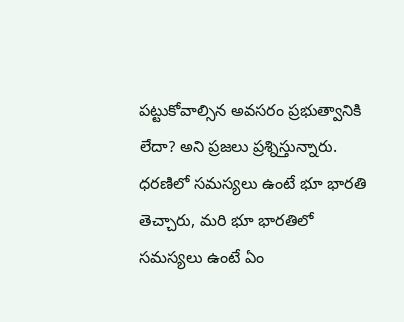పట్టుకోవాల్సిన అవసరం ప్రభుత్వానికి లేదా? అని ప్రజలు ప్రశ్నిస్తున్నారు.
ధరణిలో సమస్యలు ఉంటే భూ భారతి తెచ్చారు, మరి భూ భారతిలో సమస్యలు ఉంటే ఏం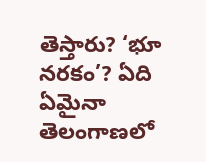తెస్తారు? ‘భూ నరకం’? ఏది ఏమైనా తెలంగాణలో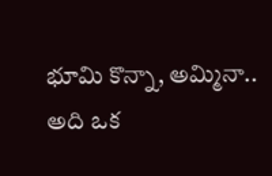భూమి కొన్నా, అమ్మినా.. అది ఒక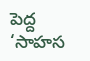పెద్ద ‘సాహస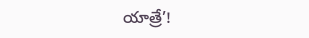యాత్రే’!